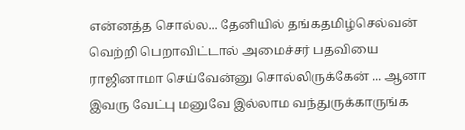என்னத்த சொல்ல... தேனியில் தங்கதமிழ்செல்வன் வெற்றி பெறாவிட்டால் அமைச்சர் பதவியை ராஜினாமா செய்வேன்னு சொல்லிருக்கேன் ... ஆனா இவரு வேட்பு மனுவே இல்லாம வந்துருக்காருங்க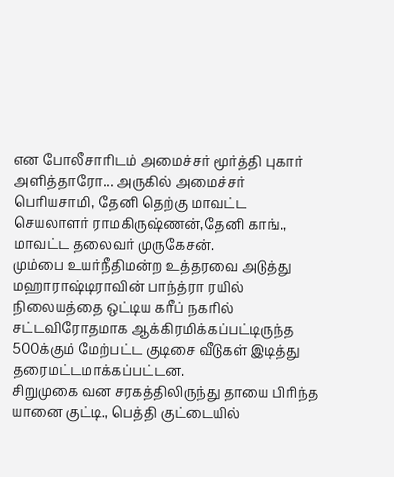என போலீசாரிடம் அமைச்சர் மூர்த்தி புகார் அளித்தாரோ... அருகில் அமைச்சர் பெரியசாமி, தேனி தெற்கு மாவட்ட செயலாளர் ராமகிருஷ்ணன்,தேனி காங்., மாவட்ட தலைவர் முருகேசன்.
மும்பை உயர்நீதிமன்ற உத்தரவை அடுத்து மஹாராஷ்டிராவின் பாந்த்ரா ரயில் நிலையத்தை ஒட்டிய கரீப் நகரில் சட்டவிரோதமாக ஆக்கிரமிக்கப்பட்டிருந்த 500க்கும் மேற்பட்ட குடிசை வீடுகள் இடித்து தரைமட்டமாக்கப்பட்டன.
சிறுமுகை வன சரகத்திலிருந்து தாயை பிரிந்த யானை குட்டி., பெத்தி குட்டையில்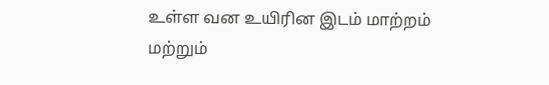உள்ள வன உயிரின இடம் மாற்றம் மற்றும்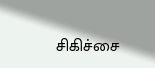சிகிச்சை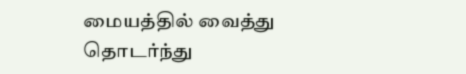மையத்தில் வைத்து தொடர்ந்து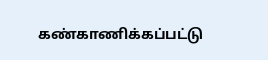கண்காணிக்கப்பட்டு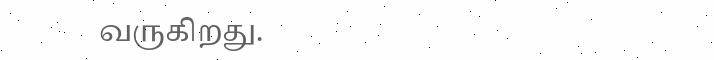வருகிறது.